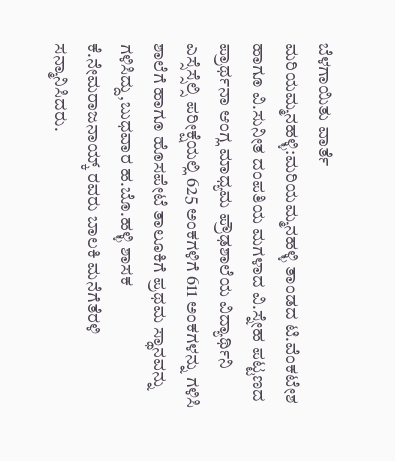ಬೆಳಗಾಯಿತು ವಾರ್ತೆ
ಮರಿಯಮ್ಮನಹಳ್ಳಿ:ಮರಿಯಮ್ಮನಹಳ್ಳಿ ತಾಂಡದ ಟಿ.ವೆಂಕಟೇಶ ಹಾಗೂ ವಿ.ಸುನೀತ ದಂಪತಿಯ ಮಗಳಾದ ವಿ.ಸ್ನೇಹ ಪಟ್ಟಣದ ಪ್ರಾರ್ಥನಾ ಆಂಗ್ಲ ಮಾಧ್ಯಮ ಪ್ರೌಢಶಾಲೆಯ ವಿದ್ಯಾರ್ಥಿನಿ ಎಸ್ಸೆಸ್ಸೆಲ್ಸಿ ಪರೀಕ್ಷೆಯಲ್ಲಿ 625 ಅಂಕಗಳಿಗೆ 611 ಅಂಕಗಳನ್ನು ಗಳಿಸಿ ಶಾಲೆಗೆ ಹಾಗೂ ಹೊಸಪೇಟೆ ತಾಲೂಕಿಗೆ ಪ್ರಥಮ ಸ್ಥಾನವನ್ನು ಗಳಿಸಿದ್ದು,ಬುಧವಾರ ಹ.ಬೊ.ಹಳ್ಳಿ ಶಾಸಕ ಕೆ.ನೇಮರಾಜನಾಯ್ಕ್ ರವರು ಬಾಲಕಿ ಮನೆಗೆತೆರಳಿ ಸನ್ಮಾನಿಸಿದರು.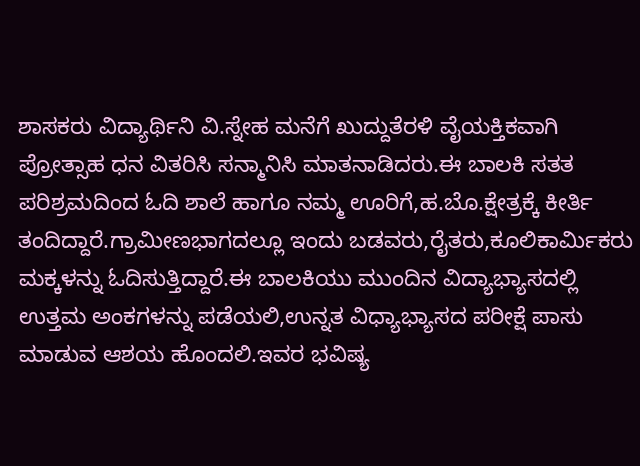ಶಾಸಕರು ವಿದ್ಯಾರ್ಥಿನಿ ವಿ.ಸ್ನೇಹ ಮನೆಗೆ ಖುದ್ದುತೆರಳಿ ವೈಯಕ್ತಿಕವಾಗಿ ಪ್ರೋತ್ಸಾಹ ಧನ ವಿತರಿಸಿ ಸನ್ಮಾನಿಸಿ ಮಾತನಾಡಿದರು.ಈ ಬಾಲಕಿ ಸತತ ಪರಿಶ್ರಮದಿಂದ ಓದಿ ಶಾಲೆ ಹಾಗೂ ನಮ್ಮ ಊರಿಗೆ,ಹ.ಬೊ.ಕ್ಷೇತ್ರಕ್ಕೆ ಕೀರ್ತಿ ತಂದಿದ್ದಾರೆ.ಗ್ರಾಮೀಣಭಾಗದಲ್ಲೂ ಇಂದು ಬಡವರು,ರೈತರು,ಕೂಲಿಕಾರ್ಮಿಕರು ಮಕ್ಕಳನ್ನು ಓದಿಸುತ್ತಿದ್ದಾರೆ.ಈ ಬಾಲಕಿಯು ಮುಂದಿನ ವಿದ್ಯಾಭ್ಯಾಸದಲ್ಲಿ ಉತ್ತಮ ಅಂಕಗಳನ್ನು ಪಡೆಯಲಿ,ಉನ್ನತ ವಿಧ್ಯಾಭ್ಯಾಸದ ಪರೀಕ್ಷೆ ಪಾಸು ಮಾಡುವ ಆಶಯ ಹೊಂದಲಿ.ಇವರ ಭವಿಷ್ಯ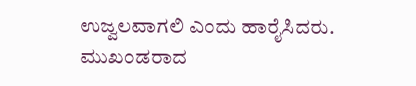ಉಜ್ವಲವಾಗಲಿ ಎಂದು ಹಾರೈಸಿದರು. ಮುಖಂಡರಾದ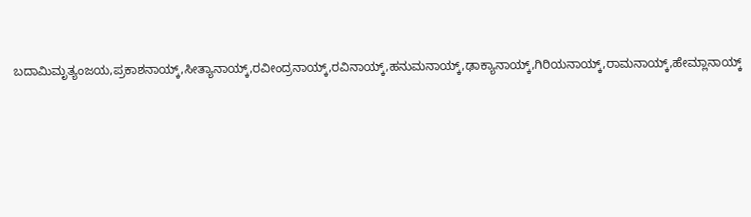ಬದಾಮಿಮೃತ್ಯಂಜಯ,ಪ್ರಕಾಶನಾಯ್ಕ್,ಸೀತ್ಯಾನಾಯ್ಕ್,ರವೀಂದ್ರನಾಯ್ಕ್,ರವಿನಾಯ್ಕ್,ಹನುಮನಾಯ್ಕ್,ಢಾಕ್ಯಾನಾಯ್ಕ್,ಗಿರಿಯನಾಯ್ಕ್,ರಾಮನಾಯ್ಕ್,ಹೇಮ್ಲಾನಾಯ್ಕ್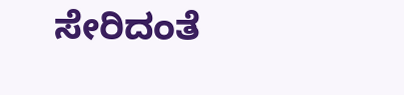ಸೇರಿದಂತೆ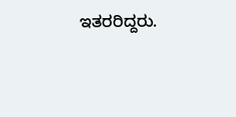ಇತರರಿದ್ದರು.